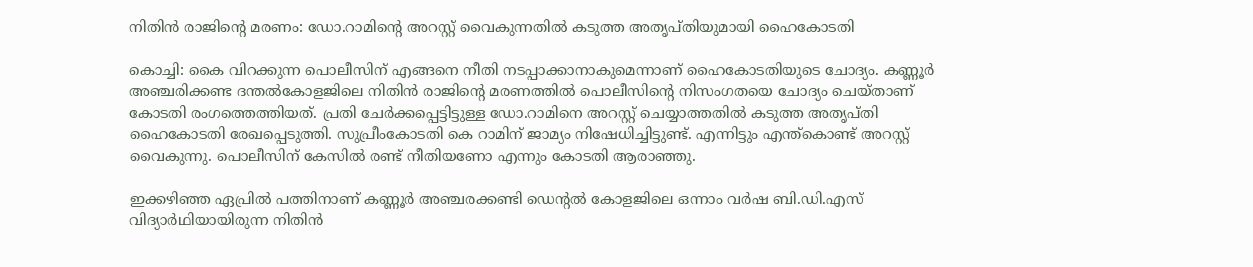നിതിൻ രാജിന്‍റെ മരണം: ഡോ.റാമിന്റെ അറസ്റ്റ് വൈകുന്നതിൽ കടുത്ത അതൃപ്തിയുമായി ഹൈകോടതി

കൊച്ചി: കൈ വിറക്കുന്ന പൊലീസിന് എങ്ങനെ നീതി നടപ്പാക്കാനാകുമെന്നാണ് ഹൈകോടതിയുടെ ചോദ്യം. കണ്ണൂർ അഞ്ചരിക്കണ്ട ദന്തൽകോളജിലെ നിതിന്‍ രാജിന്‍റെ മരണത്തിൽ പൊലീസിന്‍റെ നിസംഗതയെ ചോദ്യം ചെയ്താണ് കോടതി രംഗത്തെത്തിയത്. പ്രതി ചേർക്കപ്പെട്ടിട്ടുള്ള ഡോ.റാമിനെ അറസ്റ്റ് ചെയ്യാത്തതിൽ കടുത്ത അതൃപ്തി ഹൈകോടതി രേഖപ്പെടുത്തി. സുപ്രീംകോടതി കെ റാമിന് ജാമ്യം നിഷേധിച്ചിട്ടുണ്ട്. എന്നിട്ടും എന്ത്കൊണ്ട് അറസ്റ്റ് വൈകുന്നു. പൊലീസിന് കേസിൽ രണ്ട് നീതിയണോ എന്നും കോടതി ആരാഞ്ഞു.

ഇക്കഴിഞ്ഞ ഏപ്രിൽ പത്തിനാണ് കണ്ണൂർ അഞ്ചരക്കണ്ടി ഡെന്റൽ കോളജിലെ ഒന്നാം വർഷ ബി.ഡി.എസ് വിദ്യാർഥിയായിരുന്ന നിതിൻ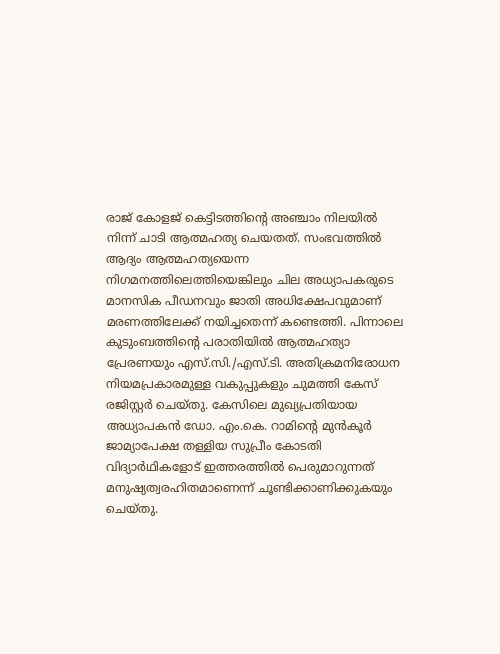രാജ് കോളജ് കെട്ടിടത്തിന്റെ അഞ്ചാം നിലയിൽ നിന്ന് ചാടി ആത്മഹത്യ ചെയതത്. സംഭവത്തിൽ ആദ്യം ആത്മഹത്യയെന്ന നിഗമനത്തിലെത്തിയെങ്കിലും ചില അധ്യാപകരുടെ മാനസിക പീഡനവും ജാതി അധിക്ഷേപവുമാണ് മരണത്തിലേക്ക് നയിച്ചതെന്ന് കണ്ടെത്തി. പിന്നാലെ കുടുംബത്തിന്റെ പരാതിയിൽ ആത്മഹത്യാ പ്രേരണയും എസ്.സി./എസ്.ടി. അതിക്രമനിരോധന നിയമപ്രകാരമുള്ള വകുപ്പുകളും ചുമത്തി കേസ് രജിസ്റ്റർ ചെയ്തു. കേസിലെ മുഖ്യപ്രതിയായ അധ്യാപകൻ ഡോ. എം.കെ. റാമിന്റെ മുൻകൂർ ജാമ്യാപേക്ഷ തള്ളിയ സുപ്രീം കോടതി വിദ്യാർഥികളോട് ഇത്തരത്തിൽ പെരുമാറുന്നത് മനുഷ്യത്വരഹിതമാണെന്ന് ചൂണ്ടിക്കാണിക്കുകയും ചെയ്തു.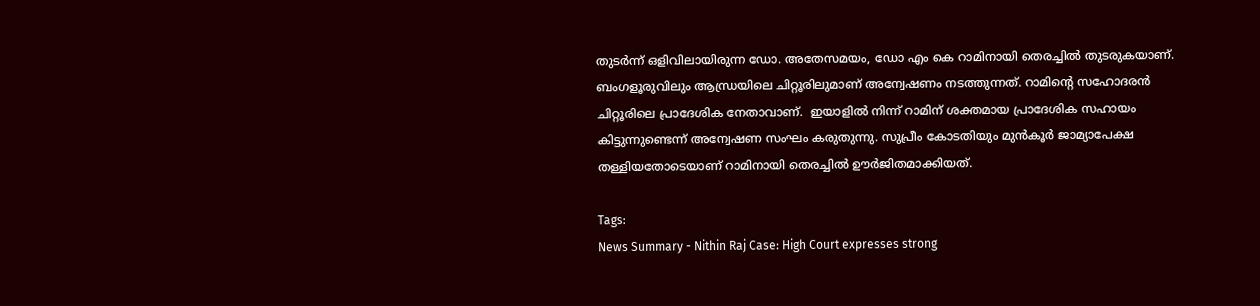തുടർന്ന് ഒളിവിലായിരുന്ന ഡോ. അതേസമയം, ഡോ എം കെ റാമിനായി തെരച്ചിൽ തുടരുകയാണ്. ബംഗളൂരുവിലും ആന്ധ്രയിലെ ചിറ്റൂരിലുമാണ് അന്വേഷണം നടത്തുന്നത്. റാമിന്‍റെ സഹോദരൻ ചിറ്റൂരിലെ പ്രാദേശിക നേതാവാണ്.  ഇയാളിൽ നിന്ന് റാമിന് ശക്തമായ പ്രാദേശിക സഹായം കിട്ടുന്നുണ്ടെന്ന് അന്വേഷണ സംഘം കരുതുന്നു. സുപ്രീം കോടതിയും മുൻകൂർ ജാമ്യാപേക്ഷ തള്ളിയതോടെയാണ് റാമിനായി തെരച്ചിൽ ഊർജിതമാക്കിയത്.

Tags:
News Summary - Nithin Raj Case: High Court expresses strong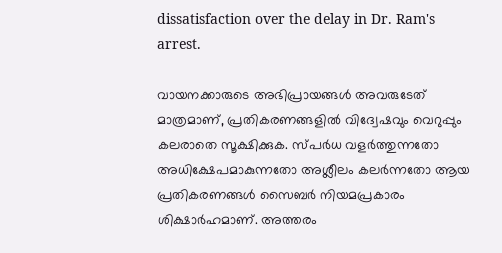dissatisfaction over the delay in Dr. Ram's arrest.

വായനക്കാരുടെ അഭിപ്രായങ്ങള്‍ അവരുടേത് മാത്രമാണ്, പ്രതികരണങ്ങളിൽ വിദ്വേഷവും വെറുപ്പും കലരാതെ സൂക്ഷിക്കുക. സ്പർധ വളർത്തുന്നതോ അധിക്ഷേപമാകുന്നതോ അശ്ലീലം കലർന്നതോ ആയ പ്രതികരണങ്ങൾ സൈബർ നിയമപ്രകാരം ശിക്ഷാർഹമാണ്. അത്തരം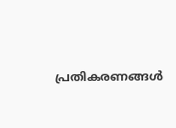പ്രതികരണങ്ങൾ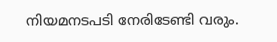നിയമനടപടി നേരിടേണ്ടി വരും.